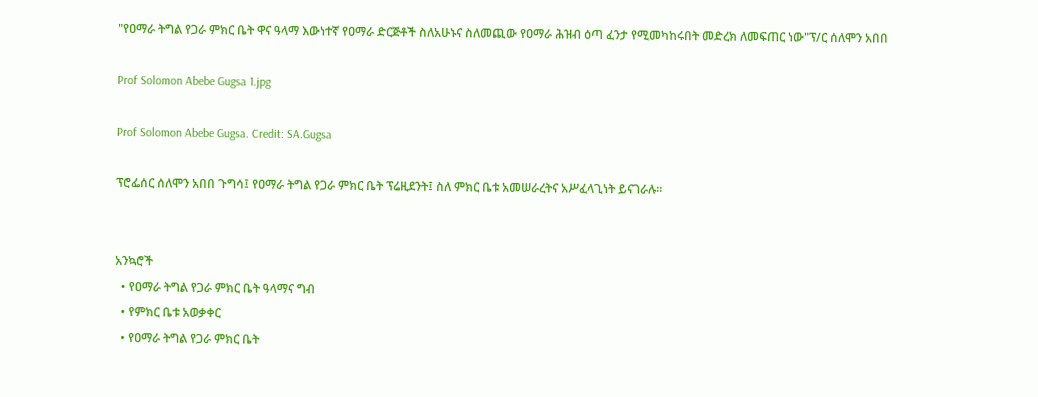"የዐማራ ትግል የጋራ ምክር ቤት ዋና ዓላማ እውነተኛ የዐማራ ድርጅቶች ስለአሁኑና ስለመጪው የዐማራ ሕዝብ ዕጣ ፈንታ የሚመካከሩበት መድረክ ለመፍጠር ነው"ፕ/ር ሰለሞን አበበ

Prof Solomon Abebe Gugsa 1.jpg

Prof Solomon Abebe Gugsa. Credit: SA.Gugsa

ፕሮፌሰር ሰለሞን አበበ ጉግሳ፤ የዐማራ ትግል የጋራ ምክር ቤት ፕሬዚደንት፤ ስለ ምክር ቤቱ አመሠራረትና አሥፈላጊነት ይናገራሉ።


አንኳሮች
  • የዐማራ ትግል የጋራ ምክር ቤት ዓላማና ግብ
  • የምክር ቤቱ አወቃቀር
  • የዐማራ ትግል የጋራ ምክር ቤት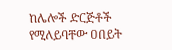ከሌሎች ድርጅቶች የሚለይባቸው ዐበይት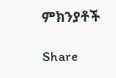ምክንያቶች

Share